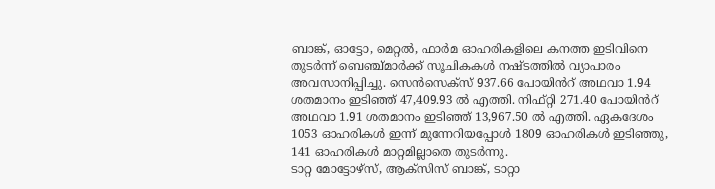ബാങ്ക്, ഓട്ടോ, മെറ്റൽ, ഫാർമ ഓഹരികളിലെ കനത്ത ഇടിവിനെ തുടർന്ന് ബെഞ്ച്മാർക്ക് സൂചികകൾ നഷ്ടത്തിൽ വ്യാപാരം അവസാനിപ്പിച്ചു. സെൻസെക്സ് 937.66 പോയിൻറ് അഥവാ 1.94 ശതമാനം ഇടിഞ്ഞ് 47,409.93 ൽ എത്തി. നിഫ്റ്റി 271.40 പോയിൻറ് അഥവാ 1.91 ശതമാനം ഇടിഞ്ഞ് 13,967.50 ൽ എത്തി. ഏകദേശം 1053 ഓഹരികൾ ഇന്ന് മുന്നേറിയപ്പോൾ 1809 ഓഹരികൾ ഇടിഞ്ഞു, 141 ഓഹരികൾ മാറ്റമില്ലാതെ തുടർന്നു.
ടാറ്റ മോട്ടോഴ്സ്, ആക്സിസ് ബാങ്ക്, ടാറ്റാ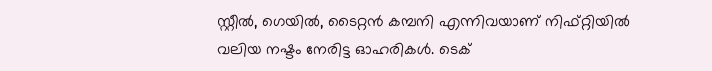സ്റ്റീൽ, ഗെയിൽ, ടൈറ്റൻ കമ്പനി എന്നിവയാണ് നിഫ്റ്റിയിൽ വലിയ നഷ്ടം നേരിട്ട ഓഹരികൾ. ടെക്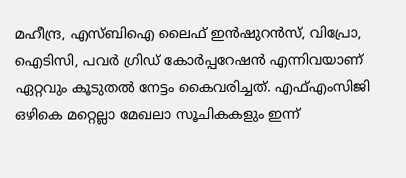മഹീന്ദ്ര, എസ്ബിഐ ലൈഫ് ഇൻഷുറൻസ്, വിപ്രോ, ഐടിസി, പവർ ഗ്രിഡ് കോർപ്പറേഷൻ എന്നിവയാണ് ഏറ്റവും കൂടുതൽ നേട്ടം കൈവരിച്ചത്. എഫ്എംസിജി ഒഴികെ മറ്റെല്ലാ മേഖലാ സൂചികകളും ഇന്ന്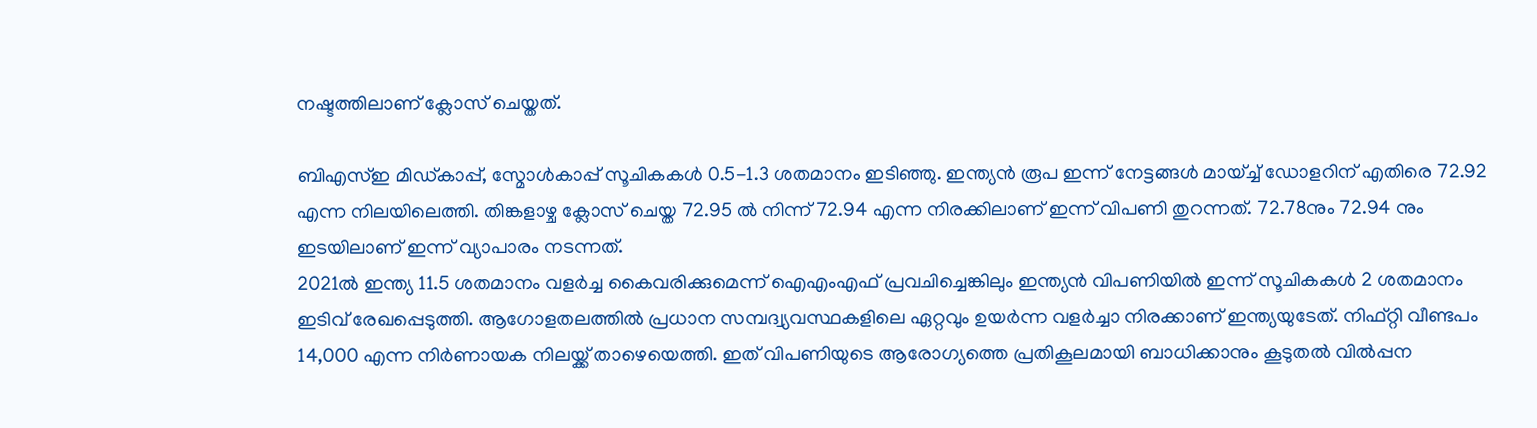നഷ്ടത്തിലാണ് ക്ലോസ് ചെയ്തത്.

ബിഎസ്ഇ മിഡ്കാപ്പ്, സ്മോൾകാപ്പ് സൂചികകൾ 0.5-1.3 ശതമാനം ഇടിഞ്ഞു. ഇന്ത്യൻ രൂപ ഇന്ന് നേട്ടങ്ങൾ മായ്ച്ച് ഡോളറിന് എതിരെ 72.92 എന്ന നിലയിലെത്തി. തിങ്കളാഴ്ച ക്ലോസ് ചെയ്ത 72.95 ൽ നിന്ന് 72.94 എന്ന നിരക്കിലാണ് ഇന്ന് വിപണി തുറന്നത്. 72.78നും 72.94 നും ഇടയിലാണ് ഇന്ന് വ്യാപാരം നടന്നത്.
2021ൽ ഇന്ത്യ 11.5 ശതമാനം വളർച്ച കൈവരിക്കുമെന്ന് ഐഎംഎഫ് പ്രവചിച്ചെങ്കിലും ഇന്ത്യൻ വിപണിയിൽ ഇന്ന് സൂചികകൾ 2 ശതമാനം ഇടിവ് രേഖപ്പെടുത്തി. ആഗോളതലത്തിൽ പ്രധാന സമ്പദ്വ്യവസ്ഥകളിലെ ഏറ്റവും ഉയർന്ന വളർച്ചാ നിരക്കാണ് ഇന്ത്യയുടേത്. നിഫ്റ്റി വീണ്ടപം 14,000 എന്ന നിർണായക നിലയ്ക്ക് താഴെയെത്തി. ഇത് വിപണിയുടെ ആരോഗ്യത്തെ പ്രതികൂലമായി ബാധിക്കാനും കൂടുതൽ വിൽപ്പന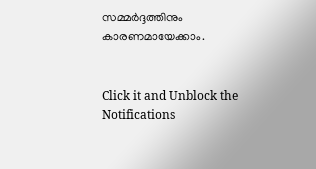സമ്മർദ്ദത്തിനും കാരണമായേക്കാം.


Click it and Unblock the Notifications